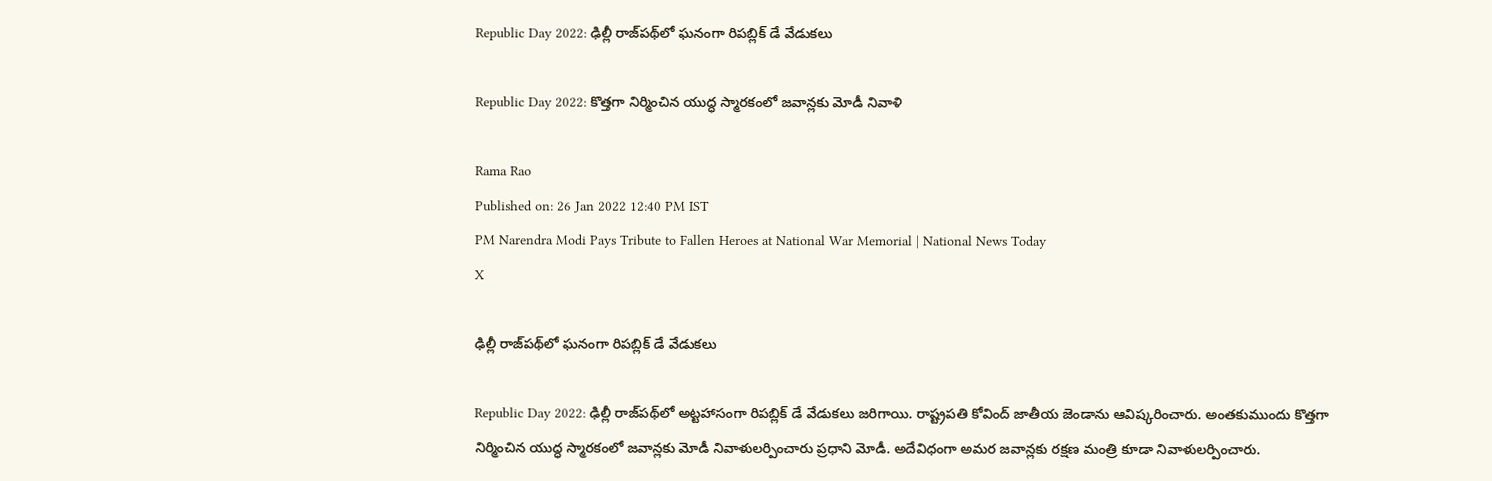Republic Day 2022: ఢిల్లీ రాజ్‌పథ్‌లో ఘనంగా రిపబ్లిక్‌ డే వేడుకలు

Republic Day 2022: కొత్తగా నిర్మించిన యుద్ధ స్మారకంలో జవాన్లకు మోడీ నివాళి

Rama Rao
Published on: 26 Jan 2022 12:40 PM IST
PM Narendra Modi Pays Tribute to Fallen Heroes at National War Memorial | National News Today
X

ఢిల్లీ రాజ్‌పథ్‌లో ఘనంగా రిపబ్లిక్‌ డే వేడుకలు

Republic Day 2022: ఢిల్లీ రాజ్‌పథ్‌లో అట్టహాసంగా రిపబ్లిక్‌ డే వేడుకలు జరిగాయి. రాష్ట్రపతి కోవింద్‌ జాతీయ జెండాను ఆవిష్కరించారు. అంతకుముందు కొత్తగా నిర్మించిన యుద్ధ స్మారకంలో జవాన్లకు మోడీ నివాళులర్పించారు ప్రధాని మోడీ. అదేవిధంగా అమర జవాన్లకు రక్షణ మంత్రి కూడా నివాళులర్పించారు.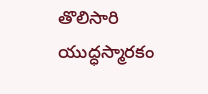తొలిసారి యుద్ధస్మారకం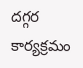దగ్గర కార్యక్రమం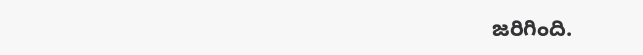జరిగింది.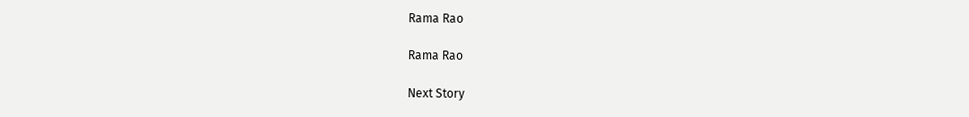Rama Rao

Rama Rao

Next Story